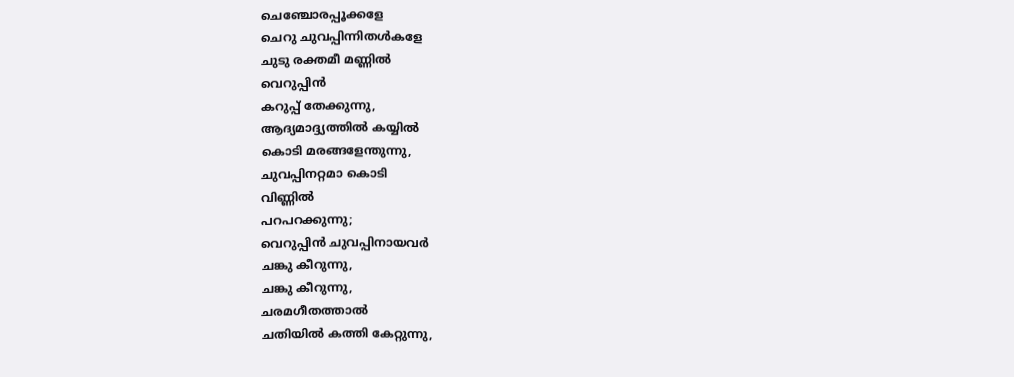ചെഞ്ചോരപ്പൂക്കളേ
ചെറു ചുവപ്പിന്നിതൾകളേ
ചുടു രക്തമീ മണ്ണിൽ
വെറുപ്പിൻ
കറുപ്പ് തേക്കുന്നു,
ആദ്യമാദ്ദ്യത്തിൽ കയ്യിൽ
കൊടി മരങ്ങളേന്തുന്നു,
ചുവപ്പിനറ്റമാ കൊടി
വിണ്ണിൽ
പറപറക്കുന്നു;
വെറുപ്പിൻ ചുവപ്പിനായവർ
ചങ്കു കീറുന്നു,
ചങ്കു കീറുന്നു,
ചരമഗീതത്താൽ
ചതിയിൽ കത്തി കേറ്റുന്നു,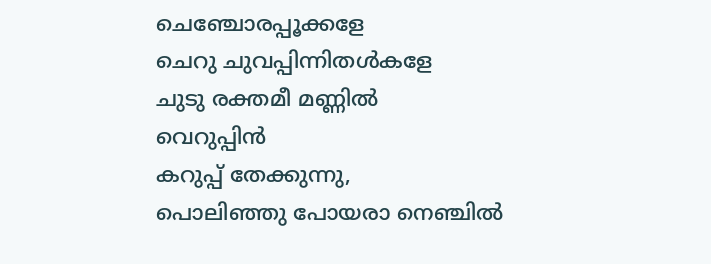ചെഞ്ചോരപ്പൂക്കളേ
ചെറു ചുവപ്പിന്നിതൾകളേ
ചുടു രക്തമീ മണ്ണിൽ
വെറുപ്പിൻ
കറുപ്പ് തേക്കുന്നു,
പൊലിഞ്ഞു പോയരാ നെഞ്ചിൽ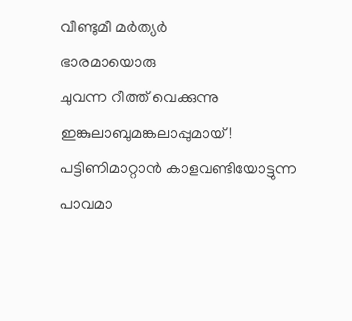വീണ്ടുമീ മർത്യർ
ഭാരമായൊരു
ചുവന്ന റീത്ത് വെക്കുന്നു
ഇങ്കുലാബുമങ്കലാപ്പുമായ്!
പട്ടിണിമാറ്റാൻ കാളവണ്ടിയോട്ടുന്ന
പാവമാ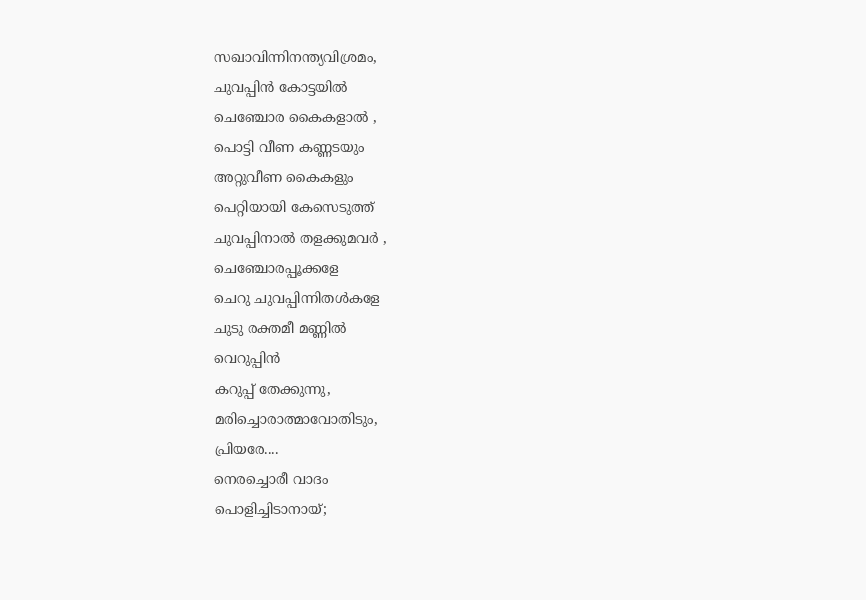സഖാവിന്നിനന്ത്യവിശ്രമം,
ചുവപ്പിൻ കോട്ടയിൽ
ചെഞ്ചോര കൈകളാൽ ,
പൊട്ടി വീണ കണ്ണടയും
അറ്റുവീണ കൈകളും
പെറ്റിയായി കേസെടുത്ത്
ചുവപ്പിനാൽ തളക്കുമവർ ,
ചെഞ്ചോരപ്പൂക്കളേ
ചെറു ചുവപ്പിന്നിതൾകളേ
ചുടു രക്തമീ മണ്ണിൽ
വെറുപ്പിൻ
കറുപ്പ് തേക്കുന്നു,
മരിച്ചൊരാത്മാവോതിടും,
പ്രിയരേ....
നെരച്ചൊരീ വാദം
പൊളിച്ചിടാനായ്;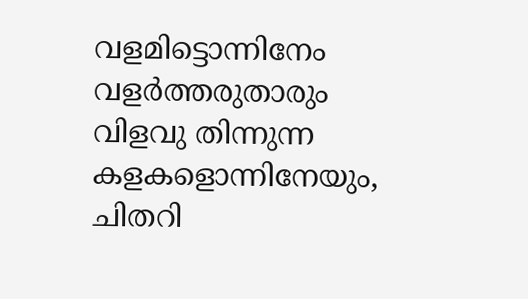വളമിട്ടൊന്നിനേം
വളർത്തരുതാരും
വിളവു തിന്നുന്ന
കളകളൊന്നിനേയും,
ചിതറി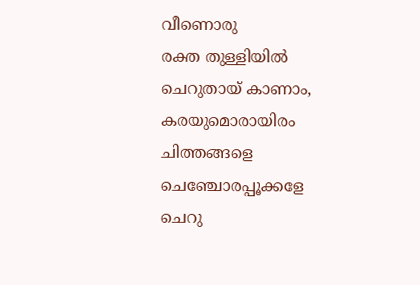വീണൊരു
രക്ത തുള്ളിയിൽ
ചെറുതായ് കാണാം,
കരയുമൊരായിരം
ചിത്തങ്ങളെ
ചെഞ്ചോരപ്പൂക്കളേ
ചെറു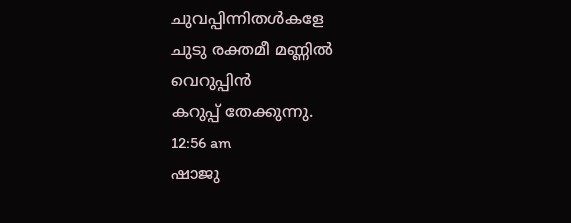ചുവപ്പിന്നിതൾകളേ
ചുടു രക്തമീ മണ്ണിൽ
വെറുപ്പിൻ
കറുപ്പ് തേക്കുന്നു.
12:56 am
ഷാജു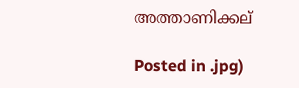അത്താണിക്കല്

Posted in .jpg)